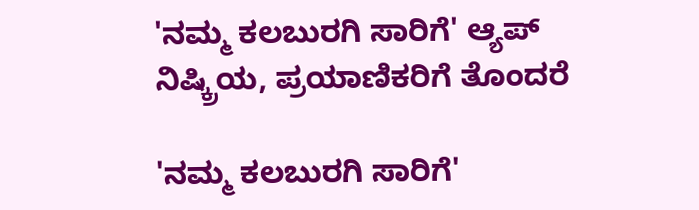'ನಮ್ಮ ಕಲಬುರಗಿ ಸಾರಿಗೆ' ಆ್ಯಪ್‌ ನಿಷ್ಕ್ರಿಯ, ಪ್ರಯಾಣಿಕರಿಗೆ ತೊಂದರೆ

'ನಮ್ಮ ಕಲಬುರಗಿ ಸಾರಿಗೆ'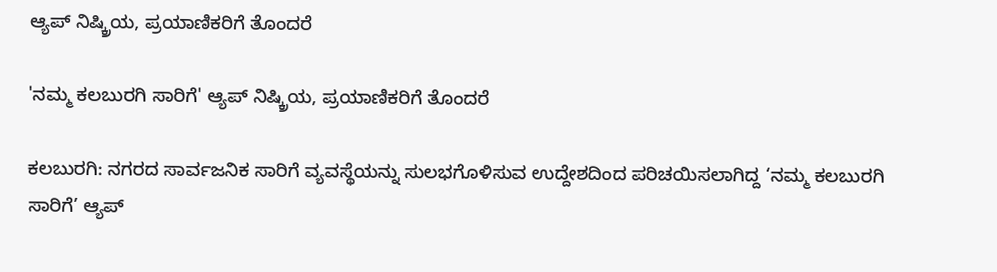ಆ್ಯಪ್‌ ನಿಷ್ಕ್ರಿಯ, ಪ್ರಯಾಣಿಕರಿಗೆ ತೊಂದರೆ

'ನಮ್ಮ ಕಲಬುರಗಿ ಸಾರಿಗೆ' ಆ್ಯಪ್‌ ನಿಷ್ಕ್ರಿಯ, ಪ್ರಯಾಣಿಕರಿಗೆ ತೊಂದರೆ

ಕಲಬುರಗಿ: ನಗರದ ಸಾರ್ವಜನಿಕ ಸಾರಿಗೆ ವ್ಯವಸ್ಥೆಯನ್ನು ಸುಲಭಗೊಳಿಸುವ ಉದ್ದೇಶದಿಂದ ಪರಿಚಯಿಸಲಾಗಿದ್ದ ‘ನಮ್ಮ ಕಲಬುರಗಿ ಸಾರಿಗೆ’ ಆ್ಯಪ್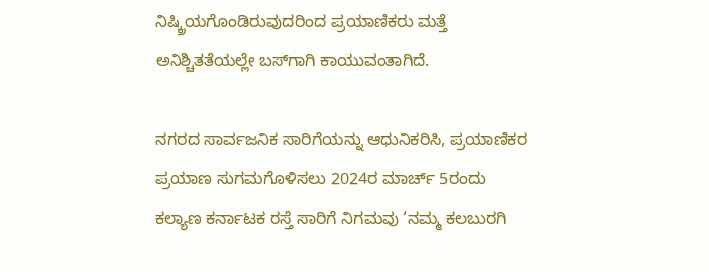ನಿಷ್ಕ್ರಿಯಗೊಂಡಿರುವುದರಿಂದ ಪ್ರಯಾಣಿಕರು ಮತ್ತೆ ಅನಿಶ್ಚಿತತೆಯಲ್ಲೇ ಬಸ್‌ಗಾಗಿ ಕಾಯುವಂತಾಗಿದೆ.

ನಗರದ ಸಾರ್ವಜನಿಕ ಸಾರಿಗೆಯನ್ನು ಆಧುನಿಕರಿಸಿ, ಪ್ರಯಾಣಿಕರ ಪ್ರಯಾಣ ಸುಗಮಗೊಳಿಸಲು 2024ರ ಮಾರ್ಚ್‌ 5ರಂದು ಕಲ್ಯಾಣ ಕರ್ನಾಟಕ ರಸ್ತೆ ಸಾರಿಗೆ ನಿಗಮವು ‘ನಮ್ಮ ಕಲಬುರಗಿ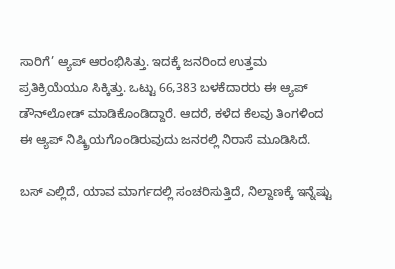ಸಾರಿಗೆ’ ಆ್ಯಪ್‌ ಆರಂಭಿಸಿತ್ತು. ಇದಕ್ಕೆ ಜನರಿಂದ ಉತ್ತಮ ಪ್ರತಿಕ್ರಿಯೆಯೂ ಸಿಕ್ಕಿತ್ತು. ಒಟ್ಟು 66,383 ಬಳಕೆದಾರರು ಈ ಆ್ಯಪ್‌ ಡೌನ್‌ಲೋಡ್‌ ಮಾಡಿಕೊಂಡಿದ್ದಾರೆ. ಆದರೆ, ಕಳೆದ ಕೆಲವು ತಿಂಗಳಿಂದ ಈ ಆ್ಯಪ್‌ ನಿಷ್ಕ್ರಿಯಗೊಂಡಿರುವುದು ಜನರಲ್ಲಿ ನಿರಾಸೆ ಮೂಡಿಸಿದೆ.

ಬಸ್‌ ಎಲ್ಲಿದೆ, ಯಾವ ಮಾರ್ಗದಲ್ಲಿ ಸಂಚರಿಸುತ್ತಿದೆ, ನಿಲ್ದಾಣಕ್ಕೆ ಇನ್ನೆಷ್ಟು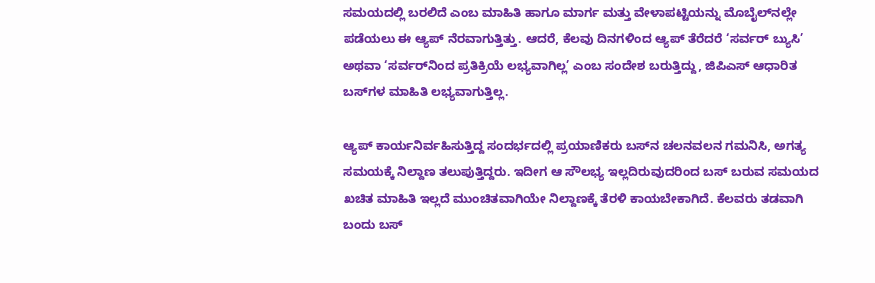ಸಮಯದಲ್ಲಿ ಬರಲಿದೆ ಎಂಬ ಮಾಹಿತಿ ಹಾಗೂ ಮಾರ್ಗ ಮತ್ತು ವೇಳಾಪಟ್ಟಿಯನ್ನು ಮೊಬೈಲ್‌ನಲ್ಲೇ ಪಡೆಯಲು ಈ ಆ್ಯಪ್‌ ನೆರವಾಗುತ್ತಿತ್ತು. ಆದರೆ, ಕೆಲವು ದಿನಗಳಿಂದ ಆ್ಯಪ್‌ ತೆರೆದರೆ ‘ಸರ್ವರ್ ಬ್ಯುಸಿ’ ಅಥವಾ ‘ಸರ್ವರ್‌ನಿಂದ ಪ್ರತಿಕ್ರಿಯೆ ಲಭ್ಯವಾಗಿಲ್ಲ’ ಎಂಬ ಸಂದೇಶ ಬರುತ್ತಿದ್ದು, ಜಿಪಿಎಸ್‌ ಆಧಾರಿತ ಬಸ್‌ಗಳ ಮಾಹಿತಿ ಲಭ್ಯವಾಗುತ್ತಿಲ್ಲ.

ಆ್ಯಪ್‌ ಕಾರ್ಯನಿರ್ವಹಿಸುತ್ತಿದ್ದ ಸಂದರ್ಭದಲ್ಲಿ ಪ್ರಯಾಣಿಕರು ಬಸ್‌ನ ಚಲನವಲನ ಗಮನಿಸಿ, ಅಗತ್ಯ ಸಮಯಕ್ಕೆ ನಿಲ್ದಾಣ ತಲುಪುತ್ತಿದ್ದರು. ಇದೀಗ ಆ ಸೌಲಭ್ಯ ಇಲ್ಲದಿರುವುದರಿಂದ ಬಸ್‌ ಬರುವ ಸಮಯದ ಖಚಿತ ಮಾಹಿತಿ ಇಲ್ಲದೆ ಮುಂಚಿತವಾಗಿಯೇ ನಿಲ್ದಾಣಕ್ಕೆ ತೆರಳಿ ಕಾಯಬೇಕಾಗಿದೆ. ಕೆಲವರು ತಡವಾಗಿ ಬಂದು ಬಸ್‌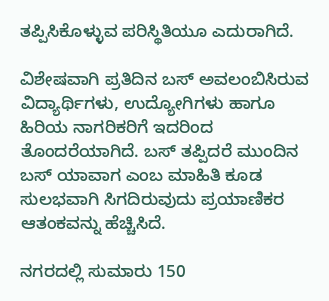ತಪ್ಪಿಸಿಕೊಳ್ಳುವ ಪರಿಸ್ಥಿತಿಯೂ ಎದುರಾಗಿದೆ.

ವಿಶೇಷವಾಗಿ ಪ್ರತಿದಿನ ಬಸ್‌ ಅವಲಂಬಿಸಿರುವ ವಿದ್ಯಾರ್ಥಿಗಳು, ಉದ್ಯೋಗಿಗಳು ಹಾಗೂ ಹಿರಿಯ ನಾಗರಿಕರಿಗೆ ಇದರಿಂದ ತೊಂದರೆಯಾಗಿದೆ. ಬಸ್‌ ತಪ್ಪಿದರೆ ಮುಂದಿನ ಬಸ್‌ ಯಾವಾಗ ಎಂಬ ಮಾಹಿತಿ ಕೂಡ ಸುಲಭವಾಗಿ ಸಿಗದಿರುವುದು ಪ್ರಯಾಣಿಕರ ಆತಂಕವನ್ನು ಹೆಚ್ಚಿಸಿದೆ.

ನಗರದಲ್ಲಿ ಸುಮಾರು 150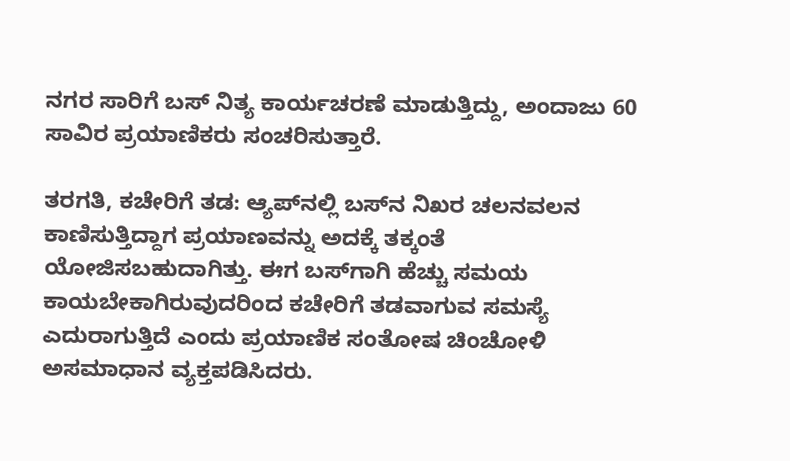ನಗರ ಸಾರಿಗೆ ಬಸ್‌ ನಿತ್ಯ ಕಾರ್ಯಚರಣೆ ಮಾಡುತ್ತಿದ್ದು, ಅಂದಾಜು 60 ಸಾವಿರ ಪ್ರಯಾಣಿಕರು ಸಂಚರಿಸುತ್ತಾರೆ.

ತರಗತಿ, ಕಚೇರಿಗೆ ತಡ: ಆ್ಯಪ್‌ನಲ್ಲಿ ಬಸ್‌ನ ನಿಖರ ಚಲನವಲನ ಕಾಣಿಸುತ್ತಿದ್ದಾಗ ಪ್ರಯಾಣವನ್ನು ಅದಕ್ಕೆ ತಕ್ಕಂತೆ ಯೋಜಿಸಬಹುದಾಗಿತ್ತು. ಈಗ ಬಸ್‌ಗಾಗಿ ಹೆಚ್ಚು ಸಮಯ ಕಾಯಬೇಕಾಗಿರುವುದರಿಂದ ಕಚೇರಿಗೆ ತಡವಾಗುವ ಸಮಸ್ಯೆ ಎದುರಾಗುತ್ತಿದೆ ಎಂದು ಪ್ರಯಾಣಿಕ ಸಂತೋಷ ಚಿಂಚೋಳಿ ಅಸಮಾಧಾನ ವ್ಯಕ್ತಪಡಿಸಿದರು.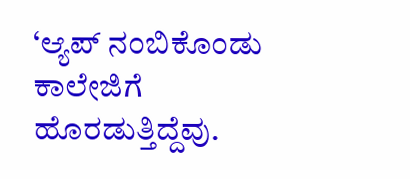‘ಆ್ಯಪ್‌ ನಂಬಿಕೊಂಡು ಕಾಲೇಜಿಗೆ ಹೊರಡುತ್ತಿದ್ದೆವು.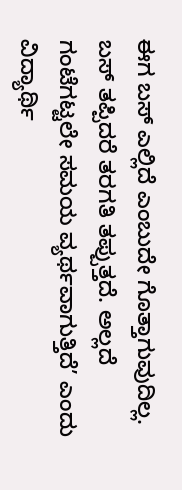ಈಗ ಬಸ್‌ ಎಲ್ಲಿದೆ ಎಂಬುದೇ ಗೊತ್ತಾಗುವುದಿಲ್ಲ. ಬಸ್‌ ತಪ್ಪಿದರೆ ತರಗತಿ ತಪ್ಪುತ್ತದೆ. ಅಲ್ಲದೆ ಗಂಟೆಗಟ್ಟಲೇ ಸಮಯ ವ್ಯರ್ಥವಾಗುತ್ತಿದೆ’ ಎಂದು ವಿದ್ಯಾರ್ಥಿ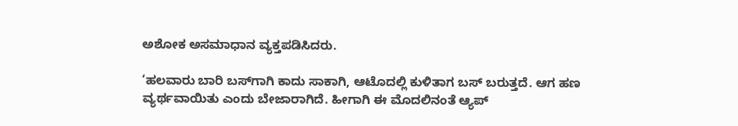ಅಶೋಕ ಅಸಮಾಧಾನ ವ್ಯಕ್ತಪಡಿಸಿದರು.

‘ಹಲವಾರು ಬಾರಿ ಬಸ್‌ಗಾಗಿ ಕಾದು ಸಾಕಾಗಿ, ಆಟೊದಲ್ಲಿ ಕುಳಿತಾಗ ಬಸ್‌ ಬರುತ್ತದೆ. ಆಗ ಹಣ ವ್ಯರ್ಥವಾಯಿತು ಎಂದು ಬೇಜಾರಾಗಿದೆ. ಹೀಗಾಗಿ ಈ ಮೊದಲಿನಂತೆ ಆ್ಯಪ್‌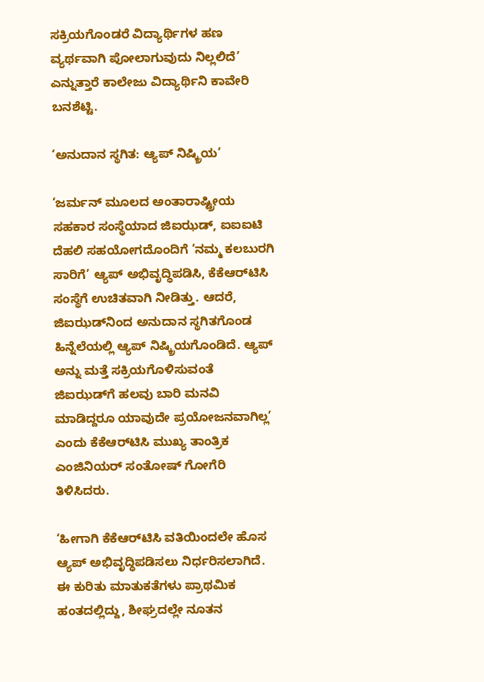ಸಕ್ರಿಯಗೊಂಡರೆ ವಿದ್ಯಾರ್ಥಿಗಳ ಹಣ ವ್ಯರ್ಥವಾಗಿ ಪೋಲಾಗುವುದು ನಿಲ್ಲಲಿದೆ’ ಎನ್ನುತ್ತಾರೆ ಕಾಲೇಜು ವಿದ್ಯಾರ್ಥಿನಿ ಕಾವೇರಿ ಬನಶೆಟ್ಟಿ.

‘ಅನುದಾನ ಸ್ಥಗಿತ: ಆ್ಯಪ್ ನಿಷ್ಕ್ರಿಯ’

‘ಜರ್ಮನ್ ಮೂಲದ ಅಂತಾರಾಷ್ಟ್ರೀಯ ಸಹಕಾರ ಸಂಸ್ಥೆಯಾದ ಜಿಐಝಡ್, ಐಐಐಟಿ ದೆಹಲಿ ಸಹಯೋಗದೊಂದಿಗೆ ‘ನಮ್ಮ ಕಲಬುರಗಿ ಸಾರಿಗೆ’ ಆ್ಯಪ್‌ ಅಭಿವೃದ್ಧಿಪಡಿಸಿ, ಕೆಕೆಆರ್‌ಟಿಸಿ ಸಂಸ್ಥೆಗೆ ಉಚಿತವಾಗಿ ನೀಡಿತ್ತು. ಆದರೆ, ಜಿಐಝಡ್‌ನಿಂದ ಅನುದಾನ ಸ್ಥಗಿತಗೊಂಡ ಹಿನ್ನೆಲೆಯಲ್ಲಿ ಆ್ಯಪ್‌ ನಿಷ್ಕ್ರಿಯಗೊಂಡಿದೆ. ಆ್ಯಪ್‌ ಅನ್ನು ಮತ್ತೆ ಸಕ್ರಿಯಗೊಳಿಸುವಂತೆ ಜಿಐಝಡ್‌ಗೆ ಹಲವು ಬಾರಿ ಮನವಿ ಮಾಡಿದ್ದರೂ ಯಾವುದೇ ಪ್ರಯೋಜನವಾಗಿಲ್ಲ’ ಎಂದು ಕೆಕೆಆರ್‌ಟಿಸಿ ಮುಖ್ಯ ತಾಂತ್ರಿಕ ಎಂಜಿನಿಯರ್ ಸಂತೋಷ್ ಗೋಗೆರಿ ತಿಳಿಸಿದರು.

‘ಹೀಗಾಗಿ ಕೆಕೆಆರ್‌ಟಿಸಿ ವತಿಯಿಂದಲೇ ಹೊಸ ಆ್ಯಪ್‌ ಅಭಿವೃದ್ಧಿಪಡಿಸಲು ನಿರ್ಧರಿಸಲಾಗಿದೆ. ಈ ಕುರಿತು ಮಾತುಕತೆಗಳು ಪ್ರಾಥಮಿಕ ಹಂತದಲ್ಲಿದ್ದು, ಶೀಘ್ರದಲ್ಲೇ ನೂತನ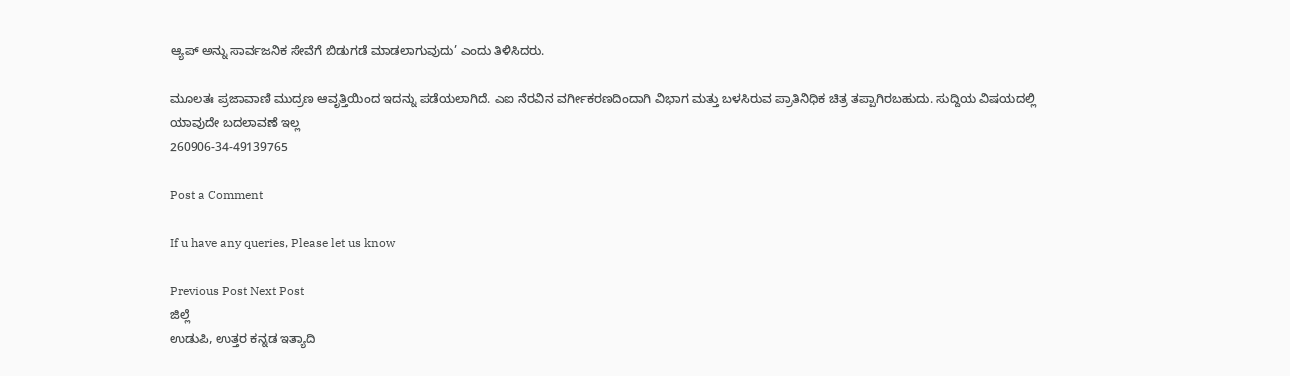ಆ್ಯಪ್‌ ಅನ್ನು ಸಾರ್ವಜನಿಕ ಸೇವೆಗೆ ಬಿಡುಗಡೆ ಮಾಡಲಾಗುವುದು’ ಎಂದು ತಿಳಿಸಿದರು.

ಮೂಲತಃ ಪ್ರಜಾವಾಣಿ ಮುದ್ರಣ ಆವೃತ್ತಿಯಿಂದ ಇದನ್ನು ಪಡೆಯಲಾಗಿದೆ. ಎಐ ನೆರವಿನ ವರ್ಗೀಕರಣದಿಂದಾಗಿ ವಿಭಾಗ ಮತ್ತು ಬಳಸಿರುವ ಪ್ರಾತಿನಿಧಿಕ ಚಿತ್ರ ತಪ್ಪಾಗಿರಬಹುದು. ಸುದ್ದಿಯ ವಿಷಯದಲ್ಲಿ ಯಾವುದೇ ಬದಲಾವಣೆ ಇಲ್ಲ
260906-34-49139765

Post a Comment

If u have any queries, Please let us know

Previous Post Next Post
ಜಿಲ್ಲೆ
ಉಡುಪಿ, ಉತ್ತರ ಕನ್ನಡ ಇತ್ಯಾದಿ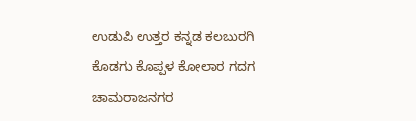ಉಡುಪಿ ಉತ್ತರ ಕನ್ನಡ ಕಲಬುರಗಿ ಕೊಡಗು ಕೊಪ್ಪಳ ಕೋಲಾರ ಗದಗ ಚಾಮರಾಜನಗರ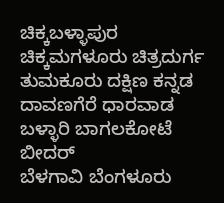ಚಿಕ್ಕಬಳ್ಳಾಪುರ
ಚಿಕ್ಕಮಗಳೂರು ಚಿತ್ರದುರ್ಗ ತುಮಕೂರು ದಕ್ಷಿಣ ಕನ್ನಡ ದಾವಣಗೆರೆ ಧಾರವಾಡ ಬಳ್ಳಾರಿ ಬಾಗಲಕೋಟೆ ಬೀದರ್
ಬೆಳಗಾವಿ ಬೆಂಗಳೂರು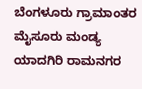ಬೆಂಗಳೂರು ಗ್ರಾಮಾಂತರ ಮೈಸೂರು ಮಂಡ್ಯ ಯಾದಗಿರಿ ರಾಮನಗರ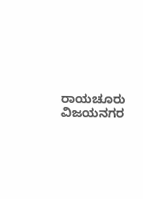ರಾಯಚೂರು ವಿಜಯನಗರ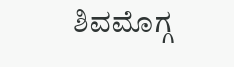ಶಿವಮೊಗ್ಗ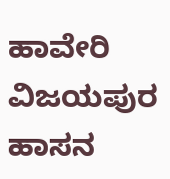ಹಾವೇರಿ ವಿಜಯಪುರ ಹಾಸನ